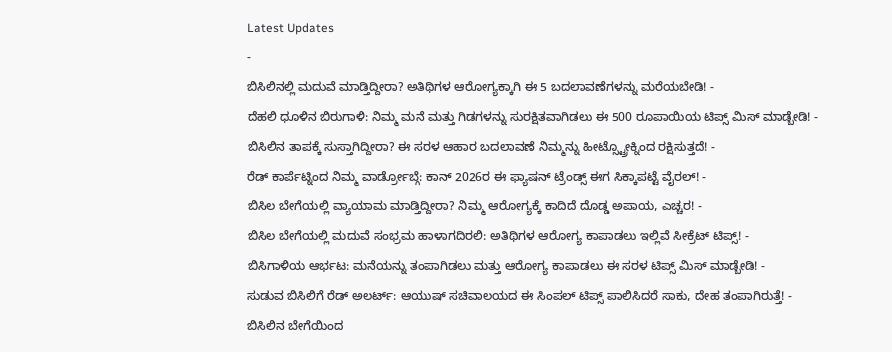Latest Updates
-
ಬಿಸಿಲಿನಲ್ಲಿ ಮದುವೆ ಮಾಡ್ತಿದ್ದೀರಾ? ಅತಿಥಿಗಳ ಆರೋಗ್ಯಕ್ಕಾಗಿ ಈ 5 ಬದಲಾವಣೆಗಳನ್ನು ಮರೆಯಬೇಡಿ! -
ದೆಹಲಿ ಧೂಳಿನ ಬಿರುಗಾಳಿ: ನಿಮ್ಮ ಮನೆ ಮತ್ತು ಗಿಡಗಳನ್ನು ಸುರಕ್ಷಿತವಾಗಿಡಲು ಈ 500 ರೂಪಾಯಿಯ ಟಿಪ್ಸ್ ಮಿಸ್ ಮಾಡ್ಬೇಡಿ! -
ಬಿಸಿಲಿನ ತಾಪಕ್ಕೆ ಸುಸ್ತಾಗಿದ್ದೀರಾ? ಈ ಸರಳ ಆಹಾರ ಬದಲಾವಣೆ ನಿಮ್ಮನ್ನು ಹೀಟ್ಸ್ಟ್ರೋಕ್ನಿಂದ ರಕ್ಷಿಸುತ್ತದೆ! -
ರೆಡ್ ಕಾರ್ಪೆಟ್ನಿಂದ ನಿಮ್ಮ ವಾರ್ಡ್ರೋಬ್ಗೆ: ಕಾನ್ 2026ರ ಈ ಫ್ಯಾಷನ್ ಟ್ರೆಂಡ್ಸ್ ಈಗ ಸಿಕ್ಕಾಪಟ್ಟೆ ವೈರಲ್! -
ಬಿಸಿಲ ಬೇಗೆಯಲ್ಲಿ ವ್ಯಾಯಾಮ ಮಾಡ್ತಿದ್ದೀರಾ? ನಿಮ್ಮ ಆರೋಗ್ಯಕ್ಕೆ ಕಾದಿದೆ ದೊಡ್ಡ ಅಪಾಯ, ಎಚ್ಚರ! -
ಬಿಸಿಲ ಬೇಗೆಯಲ್ಲಿ ಮದುವೆ ಸಂಭ್ರಮ ಹಾಳಾಗದಿರಲಿ: ಅತಿಥಿಗಳ ಆರೋಗ್ಯ ಕಾಪಾಡಲು ಇಲ್ಲಿವೆ ಸೀಕ್ರೆಟ್ ಟಿಪ್ಸ್! -
ಬಿಸಿಗಾಳಿಯ ಆರ್ಭಟ: ಮನೆಯನ್ನು ತಂಪಾಗಿಡಲು ಮತ್ತು ಆರೋಗ್ಯ ಕಾಪಾಡಲು ಈ ಸರಳ ಟಿಪ್ಸ್ ಮಿಸ್ ಮಾಡ್ಬೇಡಿ! -
ಸುಡುವ ಬಿಸಿಲಿಗೆ ರೆಡ್ ಅಲರ್ಟ್: ಆಯುಷ್ ಸಚಿವಾಲಯದ ಈ ಸಿಂಪಲ್ ಟಿಪ್ಸ್ ಪಾಲಿಸಿದರೆ ಸಾಕು, ದೇಹ ತಂಪಾಗಿರುತ್ತೆ! -
ಬಿಸಿಲಿನ ಬೇಗೆಯಿಂದ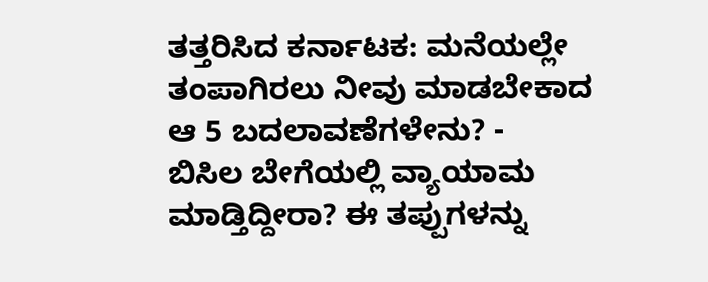ತತ್ತರಿಸಿದ ಕರ್ನಾಟಕ: ಮನೆಯಲ್ಲೇ ತಂಪಾಗಿರಲು ನೀವು ಮಾಡಬೇಕಾದ ಆ 5 ಬದಲಾವಣೆಗಳೇನು? -
ಬಿಸಿಲ ಬೇಗೆಯಲ್ಲಿ ವ್ಯಾಯಾಮ ಮಾಡ್ತಿದ್ದೀರಾ? ಈ ತಪ್ಪುಗಳನ್ನು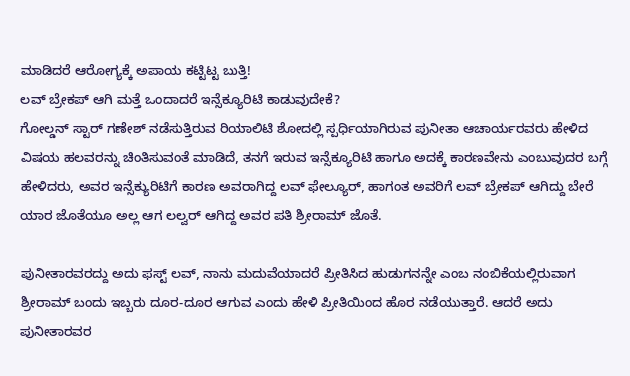ಮಾಡಿದರೆ ಆರೋಗ್ಯಕ್ಕೆ ಅಪಾಯ ಕಟ್ಟಿಟ್ಟ ಬುತ್ತಿ!
ಲವ್ ಬ್ರೇಕಪ್ ಆಗಿ ಮತ್ತೆ ಒಂದಾದರೆ ಇನ್ಸೆಕ್ಯೂರಿಟಿ ಕಾಡುವುದೇಕೆ?
ಗೋಲ್ಡನ್ ಸ್ಟಾರ್ ಗಣೇಶ್ ನಡೆಸುತ್ತಿರುವ ರಿಯಾಲಿಟಿ ಶೋದಲ್ಲಿ ಸ್ಪರ್ಧಿಯಾಗಿರುವ ಪುನೀತಾ ಆಚಾರ್ಯರವರು ಹೇಳಿದ ವಿಷಯ ಹಲವರನ್ನು ಚಿಂತಿಸುವಂತೆ ಮಾಡಿದೆ, ತನಗೆ ಇರುವ ಇನ್ಸೆಕ್ಯೂರಿಟಿ ಹಾಗೂ ಅದಕ್ಕೆ ಕಾರಣವೇನು ಎಂಬುವುದರ ಬಗ್ಗೆ ಹೇಳಿದರು, ಅವರ ಇನ್ಸೆಕ್ಯುರಿಟಿಗೆ ಕಾರಣ ಅವರಾಗಿದ್ದ ಲವ್ ಫೇಲ್ಯೂರ್, ಹಾಗಂತ ಅವರಿಗೆ ಲವ್ ಬ್ರೇಕಪ್ ಆಗಿದ್ದು ಬೇರೆ ಯಾರ ಜೊತೆಯೂ ಅಲ್ಲ ಆಗ ಲಲ್ವರ್ ಆಗಿದ್ದ ಅವರ ಪತಿ ಶ್ರೀರಾಮ್ ಜೊತೆ.

ಪುನೀತಾರವರದ್ದು ಅದು ಫಸ್ಟ್ ಲವ್, ನಾನು ಮದುವೆಯಾದರೆ ಪ್ರೀತಿಸಿದ ಹುಡುಗನನ್ನೇ ಎಂಬ ನಂಬಿಕೆಯಲ್ಲಿರುವಾಗ ಶ್ರೀರಾಮ್ ಬಂದು ಇಬ್ಬರು ದೂರ-ದೂರ ಆಗುವ ಎಂದು ಹೇಳಿ ಪ್ರೀತಿಯಿಂದ ಹೊರ ನಡೆಯುತ್ತಾರೆ. ಆದರೆ ಅದು ಪುನೀತಾರವರ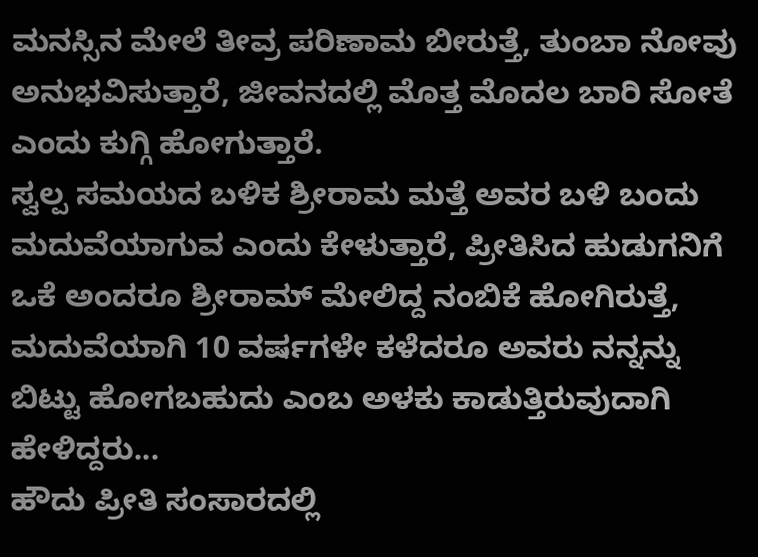ಮನಸ್ಸಿನ ಮೇಲೆ ತೀವ್ರ ಪರಿಣಾಮ ಬೀರುತ್ತೆ, ತುಂಬಾ ನೋವು ಅನುಭವಿಸುತ್ತಾರೆ, ಜೀವನದಲ್ಲಿ ಮೊತ್ತ ಮೊದಲ ಬಾರಿ ಸೋತೆ ಎಂದು ಕುಗ್ಗಿ ಹೋಗುತ್ತಾರೆ.
ಸ್ವಲ್ಪ ಸಮಯದ ಬಳಿಕ ಶ್ರೀರಾಮ ಮತ್ತೆ ಅವರ ಬಳಿ ಬಂದು ಮದುವೆಯಾಗುವ ಎಂದು ಕೇಳುತ್ತಾರೆ, ಪ್ರೀತಿಸಿದ ಹುಡುಗನಿಗೆ ಒಕೆ ಅಂದರೂ ಶ್ರೀರಾಮ್ ಮೇಲಿದ್ದ ನಂಬಿಕೆ ಹೋಗಿರುತ್ತೆ, ಮದುವೆಯಾಗಿ 10 ವರ್ಷಗಳೇ ಕಳೆದರೂ ಅವರು ನನ್ನನ್ನು ಬಿಟ್ಟು ಹೋಗಬಹುದು ಎಂಬ ಅಳಕು ಕಾಡುತ್ತಿರುವುದಾಗಿ ಹೇಳಿದ್ದರು...
ಹೌದು ಪ್ರೀತಿ ಸಂಸಾರದಲ್ಲಿ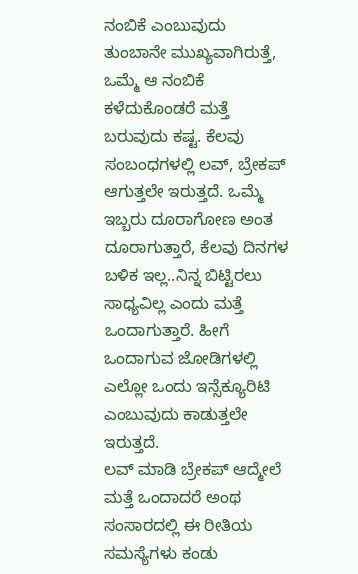ನಂಬಿಕೆ ಎಂಬುವುದು ತುಂಬಾನೇ ಮುಖ್ಯವಾಗಿರುತ್ತೆ, ಒಮ್ಮೆ ಆ ನಂಬಿಕೆ ಕಳೆದುಕೊಂಡರೆ ಮತ್ತೆ ಬರುವುದು ಕಷ್ಟ. ಕೆಲವು ಸಂಬಂಧಗಳಲ್ಲಿ ಲವ್, ಬ್ರೇಕಪ್ ಆಗುತ್ತಲೇ ಇರುತ್ತದೆ. ಒಮ್ಮೆ ಇಬ್ಬರು ದೂರಾಗೋಣ ಅಂತ ದೂರಾಗುತ್ತಾರೆ, ಕೆಲವು ದಿನಗಳ ಬಳಿಕ ಇಲ್ಲ..ನಿನ್ನ ಬಿಟ್ಟಿರಲು ಸಾಧ್ಯವಿಲ್ಲ ಎಂದು ಮತ್ತೆ ಒಂದಾಗುತ್ತಾರೆ. ಹೀಗೆ ಒಂದಾಗುವ ಜೋಡಿಗಳಲ್ಲಿ ಎಲ್ಲೋ ಒಂದು ಇನ್ಸೆಕ್ಯೂರಿಟಿ ಎಂಬುವುದು ಕಾಡುತ್ತಲೇ ಇರುತ್ತದೆ.
ಲವ್ ಮಾಡಿ ಬ್ರೇಕಪ್ ಆದ್ಮೇಲೆ ಮತ್ತೆ ಒಂದಾದರೆ ಅಂಥ ಸಂಸಾರದಲ್ಲಿ ಈ ರೀತಿಯ ಸಮಸ್ಯೆಗಳು ಕಂಡು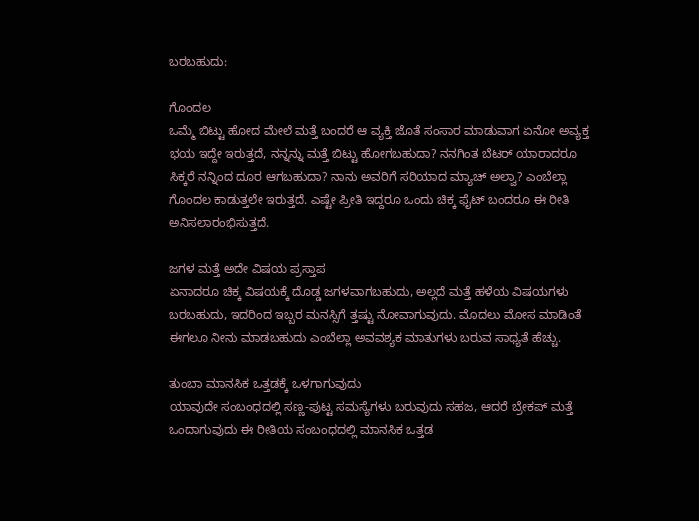ಬರಬಹುದು:

ಗೊಂದಲ
ಒಮ್ಮೆ ಬಿಟ್ಟು ಹೋದ ಮೇಲೆ ಮತ್ತೆ ಬಂದರೆ ಆ ವ್ಯಕ್ತಿ ಜೊತೆ ಸಂಸಾರ ಮಾಡುವಾಗ ಏನೋ ಅವ್ಯಕ್ತ ಭಯ ಇದ್ದೇ ಇರುತ್ತದೆ, ನನ್ನನ್ನು ಮತ್ತೆ ಬಿಟ್ಟು ಹೋಗಬಹುದಾ? ನನಗಿಂತ ಬೆಟರ್ ಯಾರಾದರೂ ಸಿಕ್ಕರೆ ನನ್ನಿಂದ ದೂರ ಆಗಬಹುದಾ? ನಾನು ಅವರಿಗೆ ಸರಿಯಾದ ಮ್ಯಾಚ್ ಅಲ್ವಾ? ಎಂಬೆಲ್ಲಾ ಗೊಂದಲ ಕಾಡುತ್ತಲೇ ಇರುತ್ತದೆ. ಎಷ್ಟೇ ಪ್ರೀತಿ ಇದ್ದರೂ ಒಂದು ಚಿಕ್ಕ ಫೈಟ್ ಬಂದರೂ ಈ ರೀತಿ ಅನಿಸಲಾರಂಭಿಸುತ್ತದೆ.

ಜಗಳ ಮತ್ತೆ ಅದೇ ವಿಷಯ ಪ್ರಸ್ತಾಪ
ಏನಾದರೂ ಚಿಕ್ಕ ವಿಷಯಕ್ಕೆ ದೊಡ್ಡ ಜಗಳವಾಗಬಹುದು, ಅಲ್ಲದೆ ಮತ್ತೆ ಹಳೆಯ ವಿಷಯಗಳು ಬರಬಹುದು, ಇದರಿಂದ ಇಬ್ಬರ ಮನಸ್ಸಿಗೆ ತ್ತಷ್ಟು ನೋವಾಗುವುದು. ಮೊದಲು ಮೋಸ ಮಾಡಿಂತೆ ಈಗಲೂ ನೀನು ಮಾಡಬಹುದು ಎಂಬೆಲ್ಲಾ ಅವವಶ್ಯಕ ಮಾತುಗಳು ಬರುವ ಸಾಧ್ಯತೆ ಹೆಚ್ಚು.

ತುಂಬಾ ಮಾನಸಿಕ ಒತ್ತಡಕ್ಕೆ ಒಳಗಾಗುವುದು
ಯಾವುದೇ ಸಂಬಂಧದಲ್ಲಿ ಸಣ್ಣ-ಪುಟ್ಟ ಸಮಸ್ಯೆಗಳು ಬರುವುದು ಸಹಜ, ಆದರೆ ಬ್ರೇಕಪ್ ಮತ್ತೆ ಒಂದಾಗುವುದು ಈ ರೀತಿಯ ಸಂಬಂಧದಲ್ಲಿ ಮಾನಸಿಕ ಒತ್ತಡ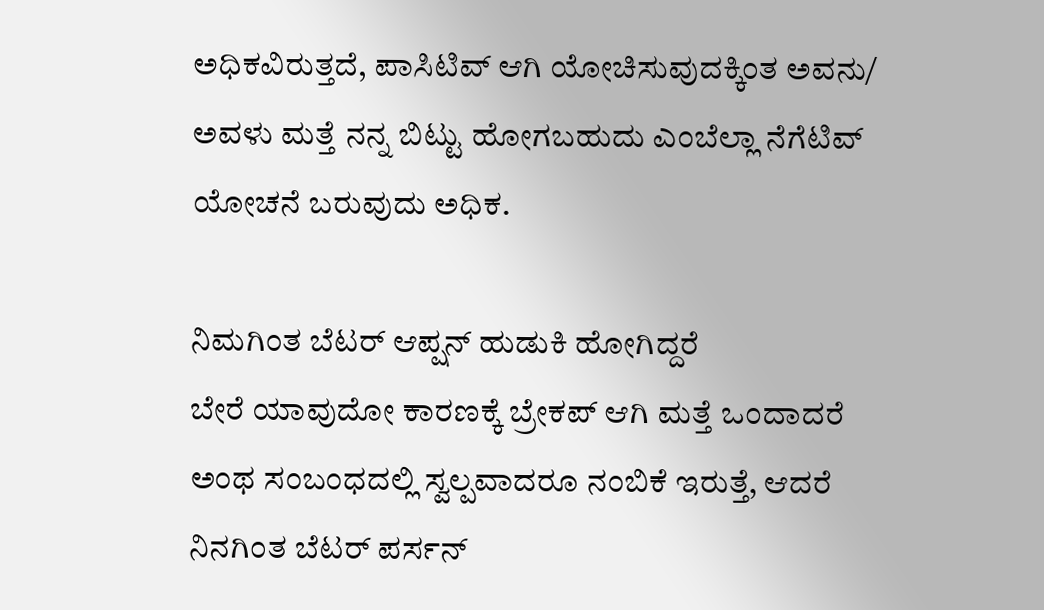ಅಧಿಕವಿರುತ್ತದೆ, ಪಾಸಿಟಿವ್ ಆಗಿ ಯೋಚಿಸುವುದಕ್ಕಿಂತ ಅವನು/ ಅವಳು ಮತ್ತೆ ನನ್ನ ಬಿಟ್ಟು ಹೋಗಬಹುದು ಎಂಬೆಲ್ಲಾ ನೆಗೆಟಿವ್ ಯೋಚನೆ ಬರುವುದು ಅಧಿಕ.

ನಿಮಗಿಂತ ಬೆಟರ್ ಆಪ್ಷನ್ ಹುಡುಕಿ ಹೋಗಿದ್ದರೆ
ಬೇರೆ ಯಾವುದೋ ಕಾರಣಕ್ಕೆ ಬ್ರೇಕಪ್ ಆಗಿ ಮತ್ತೆ ಒಂದಾದರೆ ಅಂಥ ಸಂಬಂಧದಲ್ಲಿ ಸ್ವಲ್ಪವಾದರೂ ನಂಬಿಕೆ ಇರುತ್ತೆ, ಆದರೆ ನಿನಗಿಂತ ಬೆಟರ್ ಪರ್ಸನ್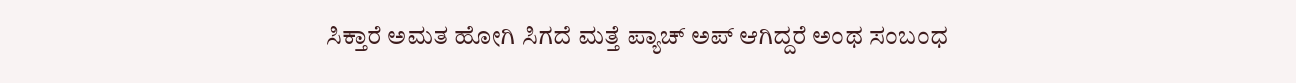ಸಿಕ್ತಾರೆ ಅಮತ ಹೋಗಿ ಸಿಗದೆ ಮತ್ತೆ ಪ್ಯಾಚ್ ಅಪ್ ಆಗಿದ್ದರೆ ಅಂಥ ಸಂಬಂಧ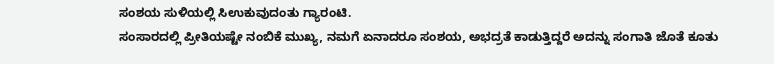ಸಂಶಯ ಸುಳಿಯಲ್ಲಿ ಸಿಉಕುವುದಂತು ಗ್ಯಾರಂಟಿ.
ಸಂಸಾರದಲ್ಲಿ ಪ್ರೀತಿಯಷ್ಟೇ ನಂಬಿಕೆ ಮುಖ್ಯ, ನಮಗೆ ಏನಾದರೂ ಸಂಶಯ, ಅಭದ್ರತೆ ಕಾಡುತ್ತಿದ್ದರೆ ಅದನ್ನು ಸಂಗಾತಿ ಜೊತೆ ಕೂತು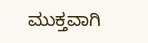ಮುಕ್ತವಾಗಿ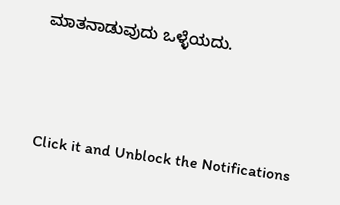ಮಾತನಾಡುವುದು ಒಳ್ಳೆಯದು.



Click it and Unblock the Notifications